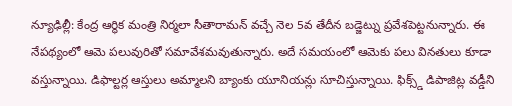న్యూఢిల్లీ: కేంద్ర ఆర్థిక మంత్రి నిర్మలా సీతారామన్ వచ్చే నెల 5వ తేదీన బడ్జెట్ను ప్రవేశపెట్టనున్నారు. ఈ నేపథ్యంలో ఆమె పలువురితో సమావేశమవుతున్నారు. అదే సమయంలో ఆమెకు పలు వినతులు కూడా వస్తున్నాయి. డిఫాల్టర్ల ఆస్తులు అమ్మాలని బ్యాంకు యూనియన్లు సూచిస్తున్నాయి. ఫిక్స్డ్ డిపాజిట్ల వడ్డీని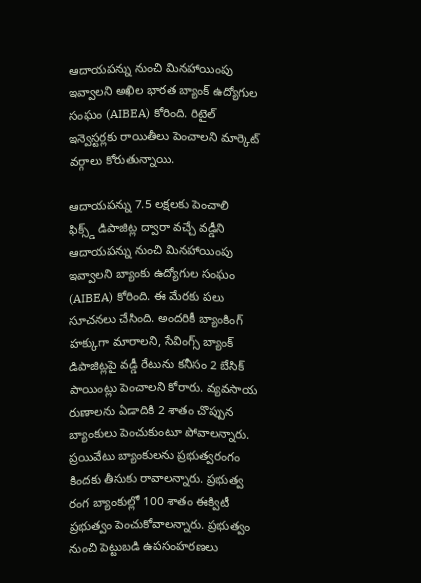ఆదాయపన్ను నుంచి మినహాయింపు ఇవ్వాలని అఖిల భారత బ్యాంక్ ఉద్యోగుల సంఘం (AIBEA) కోరింది. రిటైల్ ఇన్వెస్టర్లకు రాయితీలు పెంచాలని మార్కెట్ వర్గాలు కోరుతున్నాయి.

ఆదాయపన్ను 7.5 లక్షలకు పెంచాలి
ఫిక్స్డ్ డిపాజిట్ల ద్వారా వచ్చే వడ్డీని ఆదాయపన్ను నుంచి మినహాయింపు ఇవ్వాలని బ్యాంకు ఉద్యోగుల సంఘం (AIBEA) కోరింది. ఈ మేరకు పలు సూచనలు చేసింది. అందరికీ బ్యాంకింగ్ హక్కుగా మారాలని, సేవింగ్స్ బ్యాంక్ డిపాజిట్లపై వడ్డీ రేటును కనీసం 2 బేసిక్ పాయింట్లు పెంచాలని కోరారు. వ్యవసాయ రుణాలను ఏడాదికి 2 శాతం చొప్పున బ్యాంకులు పెంచుకుంటూ పోవాలన్నారు. ప్రయివేటు బ్యాంకులను ప్రభుత్వరంగం కిందకు తీసుకు రావాలన్నారు. ప్రభుత్వ రంగ బ్యాంకుల్లో 100 శాతం ఈక్విటీ ప్రభుత్వం పెంచుకోవాలన్నారు. ప్రభుత్వం నుంచి పెట్టుబడి ఉపసంహరణలు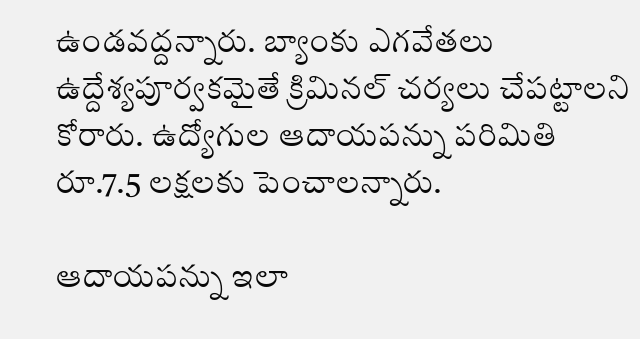ఉండవద్దన్నారు. బ్యాంకు ఎగవేతలు ఉద్దేశ్యపూర్వకమైతే క్రిమినల్ చర్యలు చేపట్టాలని కోరారు. ఉద్యోగుల ఆదాయపన్ను పరిమితి రూ.7.5 లక్షలకు పెంచాలన్నారు.

ఆదాయపన్ను ఇలా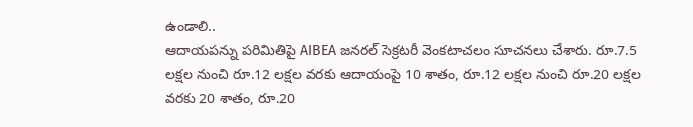ఉండాలి..
ఆదాయపన్ను పరిమితిపై AIBEA జనరల్ సెక్రటరీ వెంకటాచలం సూచనలు చేశారు. రూ.7.5 లక్షల నుంచి రూ.12 లక్షల వరకు ఆదాయంపై 10 శాతం, రూ.12 లక్షల నుంచి రూ.20 లక్షల వరకు 20 శాతం, రూ.20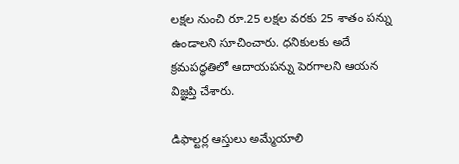లక్షల నుంచి రూ.25 లక్షల వరకు 25 శాతం పన్ను ఉండాలని సూచించారు. ధనికులకు అదే క్రమపద్ధతిలో ఆదాయపన్ను పెరగాలని ఆయన విజ్ఞప్తి చేశారు.

డిఫాల్టర్ల ఆస్తులు అమ్మేయాలి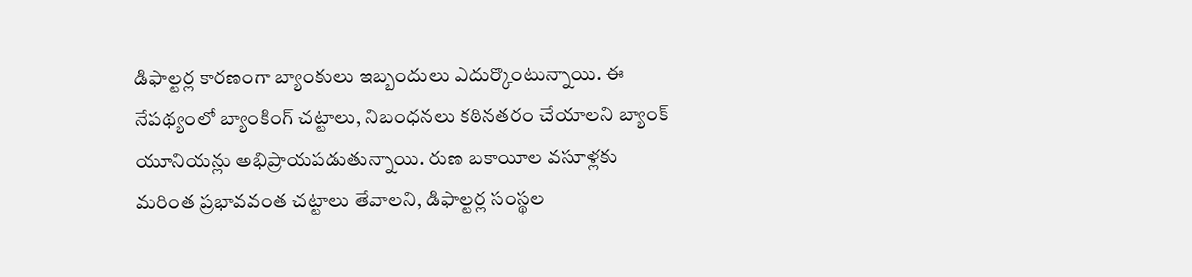డిఫాల్టర్ల కారణంగా బ్యాంకులు ఇబ్బందులు ఎదుర్కొంటున్నాయి. ఈ నేపథ్యంలో బ్యాంకింగ్ చట్టాలు, నిబంధనలు కఠినతరం చేయాలని బ్యాంక్ యూనియన్లు అభిప్రాయపడుతున్నాయి. రుణ బకాయీల వసూళ్లకు మరింత ప్రభావవంత చట్టాలు తేవాలని, డిఫాల్టర్ల సంస్థల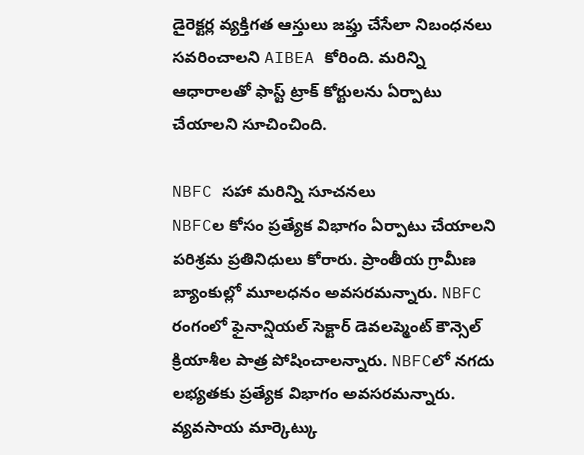డైరెక్టర్ల వ్యక్తిగత ఆస్తులు జఫ్తు చేసేలా నిబంధనలు సవరించాలని AIBEA కోరింది. మరిన్ని ఆధారాలతో ఫాస్ట్ ట్రాక్ కోర్టులను ఏర్పాటు చేయాలని సూచించింది.

NBFC సహా మరిన్ని సూచనలు
NBFCల కోసం ప్రత్యేక విభాగం ఏర్పాటు చేయాలని పరిశ్రమ ప్రతినిధులు కోరారు. ప్రాంతీయ గ్రామీణ బ్యాంకుల్లో మూలధనం అవసరమన్నారు. NBFC రంగంలో ఫైనాన్షియల్ సెక్టార్ డెవలప్మెంట్ కౌన్సెల్ క్రియాశీల పాత్ర పోషించాలన్నారు. NBFCలో నగదు లభ్యతకు ప్రత్యేక విభాగం అవసరమన్నారు. వ్యవసాయ మార్కెట్కు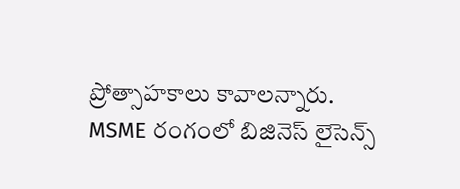ప్రోత్సాహకాలు కావాలన్నారు. MSME రంగంలో బిజినెస్ లైసెన్స్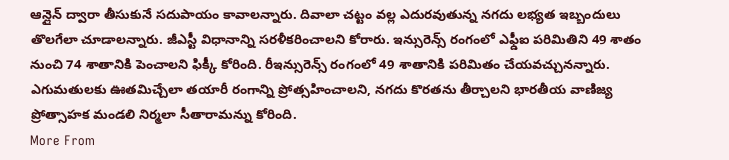ఆన్లైన్ ద్వారా తీసుకునే సదుపాయం కావాలన్నారు. దివాలా చట్టం వల్ల ఎదురవుతున్న నగదు లభ్యత ఇబ్బందులు తొలగేలా చూడాలన్నారు. జీఎస్టీ విధానాన్ని సరళీకరించాలని కోరారు. ఇన్సురెన్స్ రంగంలో ఎఫ్డీఐ పరిమితిని 49 శాతం నుంచి 74 శాతానికి పెంచాలని ఫిక్కీ కోరింది. రీఇన్సురెన్స్ రంగంలో 49 శాతానికి పరిమితం చేయవచ్చునన్నారు. ఎగుమతులకు ఊతమిచ్చేలా తయారీ రంగాన్ని ప్రోత్సహించాలని, నగదు కొరతను తీర్చాలని భారతీయ వాణిజ్య ప్రోత్సాహక మండలి నిర్మలా సీతారామన్ను కోరింది.
More From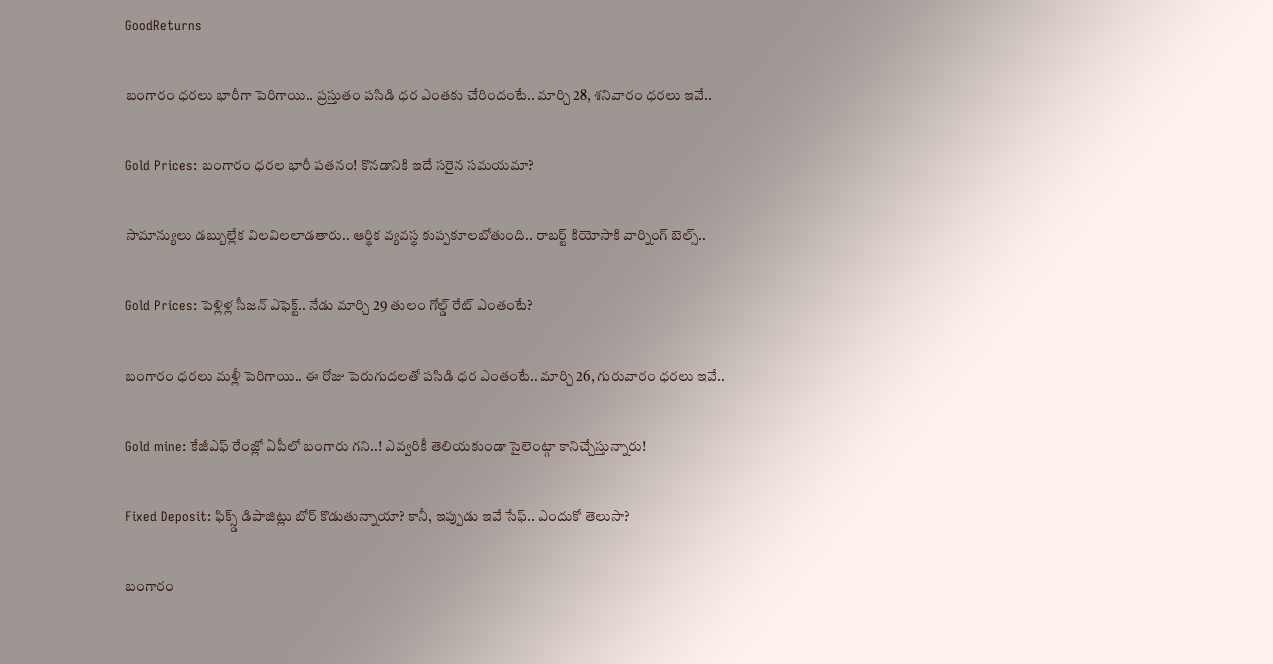GoodReturns

బంగారం ధరలు భారీగా పెరిగాయి.. ప్రస్తుతం పసిడి ధర ఎంతకు చేరిందంటే.. మార్చి 28, శనివారం ధరలు ఇవే..

Gold Prices: బంగారం ధరల భారీ పతనం! కొనడానికి ఇదే సరైన సమయమా?

సామాన్యులు డబ్బుల్లేక విలవిలలాడతారు.. ఆర్థిక వ్యవస్థ కుప్పకూలబోతుంది.. రాబర్ట్ కియోసాకి వార్నింగ్ బెల్స్..

Gold Prices: పెళ్లిళ్ల సీజన్ ఎఫెక్ట్.. నేడు మార్చి 29 తులం గోల్డ్ రేట్ ఎంతంటే?

బంగారం ధరలు మళ్లీ పెరిగాయి.. ఈ రోజు పెరుగుదలతో పసిడి ధర ఎంతంటే.. మార్చి 26, గురువారం ధరలు ఇవే..

Gold mine: కేజీఎఫ్ రేంజ్లో ఏపీలో బంగారు గని..! ఎవ్వరికీ తెలియకుండా సైలెంట్గా కానిచ్చేస్తున్నారు!

Fixed Deposit: ఫిక్స్డ్ డిపాజిట్లు బోర్ కొడుతున్నాయా? కానీ, ఇప్పుడు ఇవే సేఫ్.. ఎందుకో తెలుసా?

బంగారం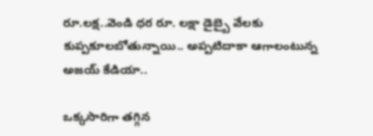రూ.లక్ష..వెండి ధర రూ. లక్షా డైబ్బై వేలకు కుప్పకూలబోతున్నాయి.. అప్పటిదాకా ఆగాలంటున్న అజయ్ కేడియా..

ఒక్కసారిగా తగ్గిన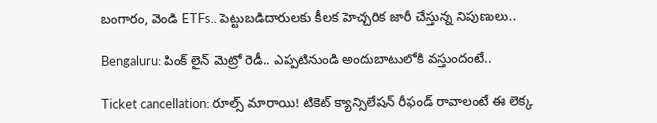బంగారం, వెండి ETFs.. పెట్టుబడిదారులకు కీలక హెచ్చరిక జారీ చేస్తున్న నిపుణులు..

Bengaluru: పింక్ లైన్ మెట్రో రెడీ.. ఎప్పటినుండి అందుబాటులోకి వస్తుందంటే..

Ticket cancellation: రూల్స్ మారాయి! టికెట్ క్యాన్సిలేషన్ రీఫండ్ రావాలంటే ఈ లెక్క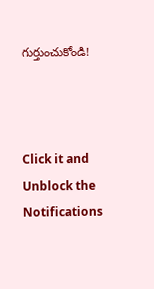గుర్తుంచుకోండి!



Click it and Unblock the Notifications